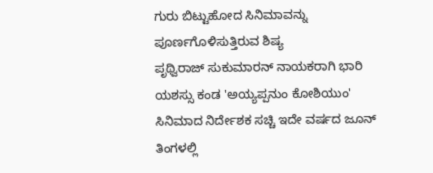ಗುರು ಬಿಟ್ಟುಹೋದ ಸಿನಿಮಾವನ್ನು ಪೂರ್ಣಗೊಳಿಸುತ್ತಿರುವ ಶಿಷ್ಯ
ಪೃಥ್ವಿರಾಜ್ ಸುಕುಮಾರನ್ ನಾಯಕರಾಗಿ ಭಾರಿ ಯಶಸ್ಸು ಕಂಡ 'ಅಯ್ಯಪ್ಪನುಂ ಕೋಶಿಯುಂ' ಸಿನಿಮಾದ ನಿರ್ದೇಶಕ ಸಚ್ಚಿ ಇದೇ ವರ್ಷದ ಜೂನ್ ತಿಂಗಳಲ್ಲಿ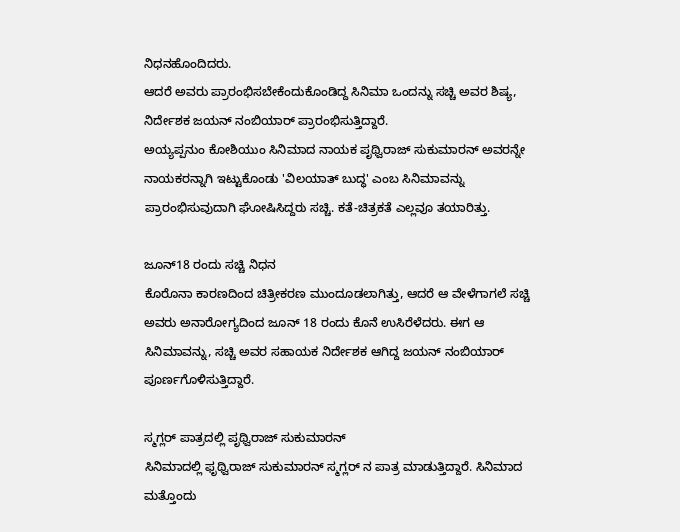ನಿಧನಹೊಂದಿದರು.
ಆದರೆ ಅವರು ಪ್ರಾರಂಭಿಸಬೇಕೆಂದುಕೊಂಡಿದ್ದ ಸಿನಿಮಾ ಒಂದನ್ನು ಸಚ್ಚಿ ಅವರ ಶಿಷ್ಯ, ನಿರ್ದೇಶಕ ಜಯನ್ ನಂಬಿಯಾರ್ ಪ್ರಾರಂಭಿಸುತ್ತಿದ್ದಾರೆ.
ಅಯ್ಯಪ್ಪನುಂ ಕೋಶಿಯುಂ ಸಿನಿಮಾದ ನಾಯಕ ಪೃಥ್ವಿರಾಜ್ ಸುಕುಮಾರನ್ ಅವರನ್ನೇ ನಾಯಕರನ್ನಾಗಿ ಇಟ್ಟುಕೊಂಡು 'ವಿಲಯಾತ್ ಬುದ್ಧ' ಎಂಬ ಸಿನಿಮಾವನ್ನು ಪ್ರಾರಂಭಿಸುವುದಾಗಿ ಘೋಷಿಸಿದ್ದರು ಸಚ್ಚಿ. ಕತೆ-ಚಿತ್ರಕತೆ ಎಲ್ಲವೂ ತಯಾರಿತ್ತು.

ಜೂನ್18 ರಂದು ಸಚ್ಚಿ ನಿಧನ
ಕೊರೊನಾ ಕಾರಣದಿಂದ ಚಿತ್ರೀಕರಣ ಮುಂದೂಡಲಾಗಿತ್ತು, ಆದರೆ ಆ ವೇಳೆಗಾಗಲೆ ಸಚ್ಚಿ ಅವರು ಅನಾರೋಗ್ಯದಿಂದ ಜೂನ್ 18 ರಂದು ಕೊನೆ ಉಸಿರೆಳೆದರು. ಈಗ ಆ ಸಿನಿಮಾವನ್ನು, ಸಚ್ಚಿ ಅವರ ಸಹಾಯಕ ನಿರ್ದೇಶಕ ಆಗಿದ್ದ ಜಯನ್ ನಂಬಿಯಾರ್ ಪೂರ್ಣಗೊಳಿಸುತ್ತಿದ್ದಾರೆ.

ಸ್ಮಗ್ಲರ್ ಪಾತ್ರದಲ್ಲಿ ಪೃಥ್ವಿರಾಜ್ ಸುಕುಮಾರನ್
ಸಿನಿಮಾದಲ್ಲಿ ಫೃಥ್ವಿರಾಜ್ ಸುಕುಮಾರನ್ ಸ್ಮಗ್ಲರ್ ನ ಪಾತ್ರ ಮಾಡುತ್ತಿದ್ದಾರೆ. ಸಿನಿಮಾದ ಮತ್ತೊಂದು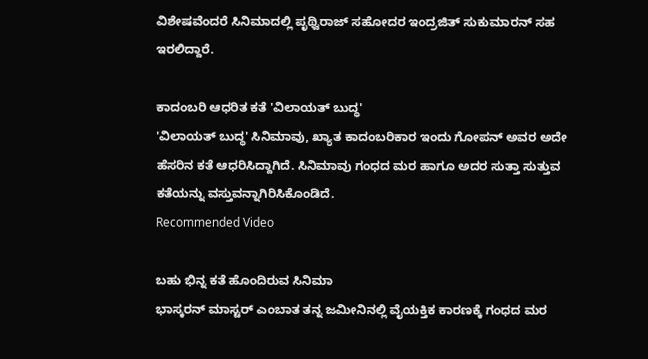ವಿಶೇಷವೆಂದರೆ ಸಿನಿಮಾದಲ್ಲಿ ಪೃಥ್ವಿರಾಜ್ ಸಹೋದರ ಇಂದ್ರಜಿತ್ ಸುಕುಮಾರನ್ ಸಹ ಇರಲಿದ್ದಾರೆ.

ಕಾದಂಬರಿ ಆಧರಿತ ಕತೆ 'ವಿಲಾಯತ್ ಬುದ್ಧ'
'ವಿಲಾಯತ್ ಬುದ್ಧ' ಸಿನಿಮಾವು, ಖ್ಯಾತ ಕಾದಂಬರಿಕಾರ ಇಂದು ಗೋಪನ್ ಅವರ ಅದೇ ಹೆಸರಿನ ಕತೆ ಆಧರಿಸಿದ್ದಾಗಿದೆ. ಸಿನಿಮಾವು ಗಂಧದ ಮರ ಹಾಗೂ ಅದರ ಸುತ್ತಾ ಸುತ್ತುವ ಕತೆಯನ್ನು ವಸ್ತುವನ್ನಾಗಿರಿಸಿಕೊಂಡಿದೆ.
Recommended Video

ಬಹು ಭಿನ್ನ ಕತೆ ಹೊಂದಿರುವ ಸಿನಿಮಾ
ಭಾಸ್ಕರನ್ ಮಾಸ್ಟರ್ ಎಂಬಾತ ತನ್ನ ಜಮೀನಿನಲ್ಲಿ ವೈಯಕ್ತಿಕ ಕಾರಣಕ್ಕೆ ಗಂಧದ ಮರ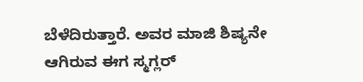ಬೆಳೆದಿರುತ್ತಾರೆ. ಅವರ ಮಾಜಿ ಶಿಷ್ಯನೇ ಆಗಿರುವ ಈಗ ಸ್ಮಗ್ಲರ್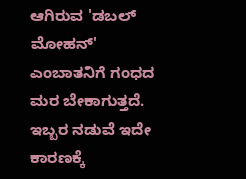ಆಗಿರುವ 'ಡಬಲ್ ಮೋಹನ್' ಎಂಬಾತನಿಗೆ ಗಂಧದ ಮರ ಬೇಕಾಗುತ್ತದೆ. ಇಬ್ಬರ ನಡುವೆ ಇದೇ ಕಾರಣಕ್ಕೆ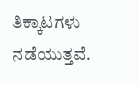ತಿಕ್ಕಾಟಗಳು ನಡೆಯುತ್ತವೆ.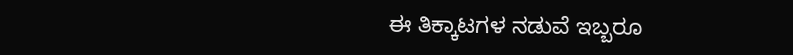ಈ ತಿಕ್ಕಾಟಗಳ ನಡುವೆ ಇಬ್ಬರೂ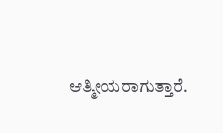ಆತ್ಮೀಯರಾಗುತ್ತಾರೆ.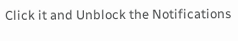Click it and Unblock the Notifications